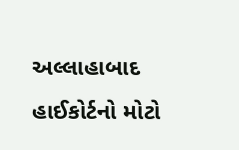અલ્લાહાબાદ હાઈકોર્ટનો મોટો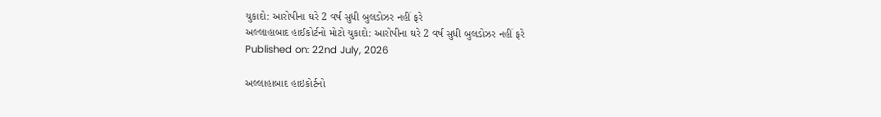ચુકાદો: આરોપીના ઘરે 2 વર્ષ સુધી બુલડોઝર નહીં ફરે
અલ્લાહાબાદ હાઈકોર્ટનો મોટો ચુકાદો: આરોપીના ઘરે 2 વર્ષ સુધી બુલડોઝર નહીં ફરે
Published on: 22nd July, 2026

અલ્લાહાબાદ હાઇકોર્ટનો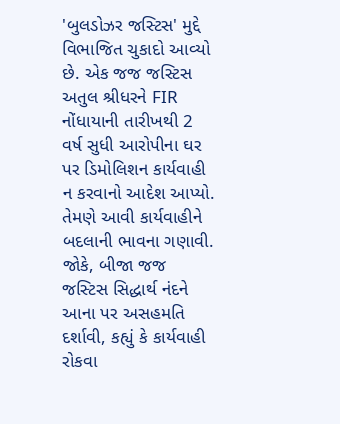'બુલડોઝર જસ્ટિસ' મુદ્દે વિભાજિત ચુકાદો આવ્યો છે. એક જજ જસ્ટિસ અતુલ શ્રીધરને FIR નોંધાયાની તારીખથી 2 વર્ષ સુધી આરોપીના ઘર પર ડિમોલિશન કાર્યવાહી ન કરવાનો આદેશ આપ્યો. તેમણે આવી કાર્યવાહીને બદલાની ભાવના ગણાવી. જોકે, બીજા જજ જસ્ટિસ સિદ્ધાર્થ નંદને આના પર અસહમતિ દર્શાવી, કહ્યું કે કાર્યવાહી રોકવા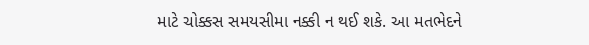માટે ચોક્કસ સમયસીમા નક્કી ન થઈ શકે. આ મતભેદને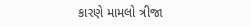કારણે મામલો ત્રીજા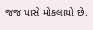જજ પાસે મોકલાયો છે.